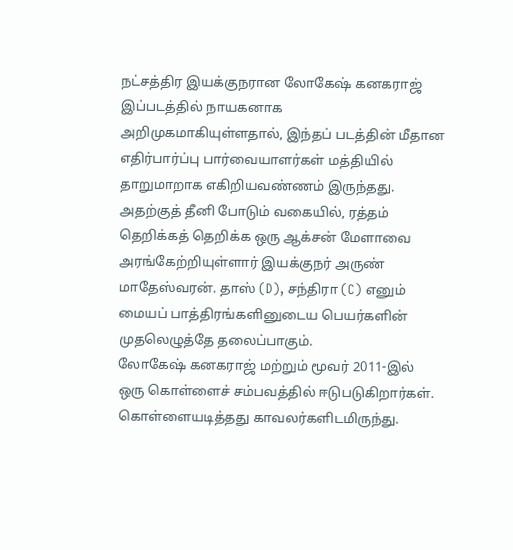நட்சத்திர இயக்குநரான லோகேஷ் கனகராஜ் இப்படத்தில் நாயகனாக அறிமுகமாகியுள்ளதால், இந்தப் படத்தின் மீதான எதிர்பார்ப்பு பார்வையாளர்கள் மத்தியில் தாறுமாறாக எகிறியவண்ணம் இருந்தது. அதற்குத் தீனி போடும் வகையில், ரத்தம் தெறிக்கத் தெறிக்க ஒரு ஆக்சன் மேளாவை அரங்கேற்றியுள்ளார் இயக்குநர் அருண் மாதேஸ்வரன். தாஸ் (D), சந்திரா (C) எனும் மையப் பாத்திரங்களினுடைய பெயர்களின் முதலெழுத்தே தலைப்பாகும்.
லோகேஷ் கனகராஜ் மற்றும் மூவர் 2011-இல் ஒரு கொள்ளைச் சம்பவத்தில் ஈடுபடுகிறார்கள். கொள்ளையடித்தது காவலர்களிடமிருந்து.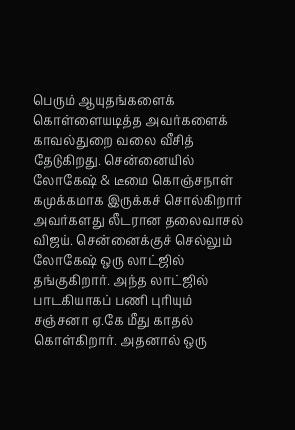பெரும் ஆயுதங்களைக் கொள்ளையடித்த அவர்களைக் காவல்துறை வலை வீசித் தேடுகிறது. சென்னையில் லோகேஷ் & டீமை கொஞ்சநாள் கமுக்கமாக இருக்கச் சொல்கிறார் அவர்களது லீடரான தலைவாசல் விஜய். சென்னைக்குச் செல்லும் லோகேஷ் ஒரு லாட்ஜில் தங்குகிறார். அந்த லாட்ஜில் பாடகியாகப் பணி புரியும் சஞ்சனா ஏ.கே மீது காதல் கொள்கிறார். அதனால் ஒரு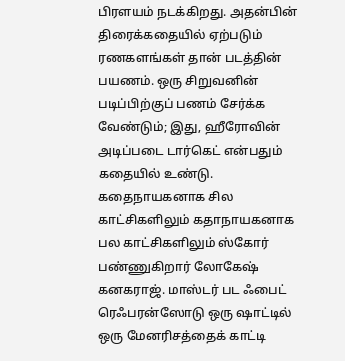பிரளயம் நடக்கிறது. அதன்பின் திரைக்கதையில் ஏற்படும் ரணகளங்கள் தான் படத்தின் பயணம். ஒரு சிறுவனின் படிப்பிற்குப் பணம் சேர்க்க வேண்டும்; இது, ஹீரோவின் அடிப்படை டார்கெட் என்பதும் கதையில் உண்டு.
கதைநாயகனாக சில காட்சிகளிலும் கதாநாயகனாக பல காட்சிகளிலும் ஸ்கோர் பண்ணுகிறார் லோகேஷ் கனகராஜ். மாஸ்டர் பட ஃபைட் ரெஃபரன்ஸோடு ஒரு ஷாட்டில் ஒரு மேனரிசத்தைக் காட்டி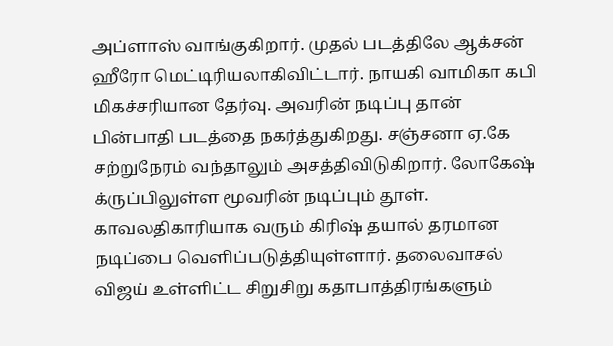அப்ளாஸ் வாங்குகிறார். முதல் படத்திலே ஆக்சன் ஹீரோ மெட்டிரியலாகிவிட்டார். நாயகி வாமிகா கபி மிகச்சரியான தேர்வு. அவரின் நடிப்பு தான் பின்பாதி படத்தை நகர்த்துகிறது. சஞ்சனா ஏ.கே சற்றுநேரம் வந்தாலும் அசத்திவிடுகிறார். லோகேஷ் க்ருப்பிலுள்ள மூவரின் நடிப்பும் தூள். காவலதிகாரியாக வரும் கிரிஷ் தயால் தரமான நடிப்பை வெளிப்படுத்தியுள்ளார். தலைவாசல் விஜய் உள்ளிட்ட சிறுசிறு கதாபாத்திரங்களும்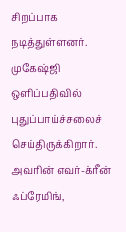சிறப்பாக நடித்துள்ளனர்.
முகேஷ்ஜி ஒளிப்பதிவில் புதுப்பாய்ச்சலைச் செய்திருக்கிறார். அவரின் எவர்-க்ரீன் ஃப்ரேமிங்,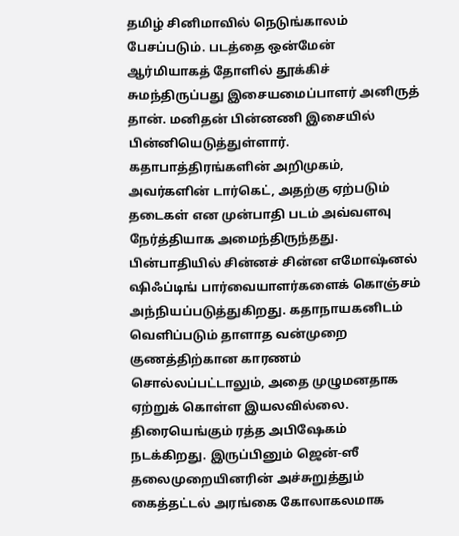தமிழ் சினிமாவில் நெடுங்காலம் பேசப்படும். படத்தை ஒன்மேன் ஆர்மியாகத் தோளில் தூக்கிச் சுமந்திருப்பது இசையமைப்பாளர் அனிருத் தான். மனிதன் பின்னணி இசையில் பின்னியெடுத்துள்ளார்.
கதாபாத்திரங்களின் அறிமுகம், அவர்களின் டார்கெட், அதற்கு ஏற்படும் தடைகள் என முன்பாதி படம் அவ்வளவு நேர்த்தியாக அமைந்திருந்தது. பின்பாதியில் சின்னச் சின்ன எமோஷ்னல் ஷிஃப்டிங் பார்வையாளர்களைக் கொஞ்சம் அந்நியப்படுத்துகிறது. கதாநாயகனிடம் வெளிப்படும் தாளாத வன்முறை குணத்திற்கான காரணம் சொல்லப்பட்டாலும், அதை முழுமனதாக ஏற்றுக் கொள்ள இயலவில்லை.
திரையெங்கும் ரத்த அபிஷேகம் நடக்கிறது. இருப்பினும் ஜென்-ஸீ தலைமுறையினரின் அச்சுறுத்தும் கைத்தட்டல் அரங்கை கோலாகலமாக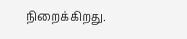நிறைக்கிறது.